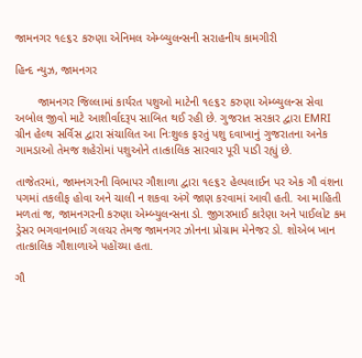જામનગર ૧૯૬૨ કરુણા એનિમલ એમ્બ્યુલન્સની સરાહનીય કામગીરી

હિન્દ ન્યુઝ, જામનગર

       જામનગર જિલ્લામાં કાર્યરત પશુઓ માટેની ૧૯૬૨ કરુણા એમ્બ્યુલન્સ સેવા અબોલ જીવો માટે આશીર્વાદરૂપ સાબિત થઈ રહી છે. ગુજરાત સરકાર દ્વારા EMRI ગ્રીન હેલ્થ સર્વિસ દ્વારા સંચાલિત આ નિઃશુલ્ક ફરતું પશુ દવાખાનું ગુજરાતના અનેક ગામડાઓ તેમજ શહેરોમાં પશુઓને તાત્કાલિક સારવાર પૂરી પાડી રહ્યું છે.

તાજેતરમાં, જામનગરની વિભાપર ગૌશાળા દ્વારા ૧૯૬૨ હેલ્પલાઈન પર એક ગૌ વંશના પગમાં તકલીફ હોવા અને ચાલી ન શકવા અંગે જાણ કરવામાં આવી હતી. આ માહિતી મળતાં જ, જામનગરની કરુણા એમ્બ્યુલન્સના ડો. જીગરભાઈ કારેણા અને પાઈલોટ કમ ડ્રેસર ભગવાનભાઈ ગલચર તેમજ જામનગર ઝોનના પ્રોગ્રામ મેનેજર ડો. શોએબ ખાન તાત્કાલિક ગૌશાળાએ પહોંચ્યા હતા.

ગૌ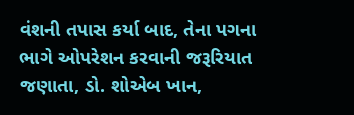વંશની તપાસ કર્યા બાદ, તેના પગના ભાગે ઓપરેશન કરવાની જરૂરિયાત જણાતા, ડો. શોએબ ખાન,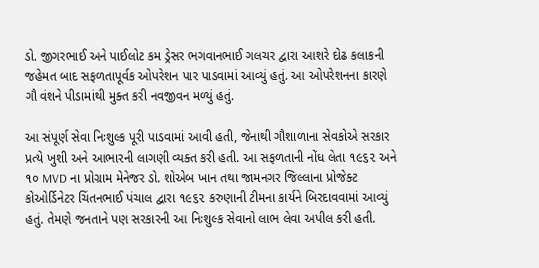ડો. જીગરભાઈ અને પાઈલોટ કમ ડ્રેસર ભગવાનભાઈ ગલચર દ્વારા આશરે દોઢ કલાકની જહેમત બાદ સફળતાપૂર્વક ઓપરેશન પાર પાડવામાં આવ્યું હતું. આ ઓપરેશનના કારણે ગૌ વંશને પીડામાંથી મુક્ત કરી નવજીવન મળ્યું હતું.

આ સંપૂર્ણ સેવા નિઃશુલ્ક પૂરી પાડવામાં આવી હતી, જેનાથી ગૌશાળાના સેવકોએ સરકાર પ્રત્યે ખુશી અને આભારની લાગણી વ્યક્ત કરી હતી. આ સફળતાની નોંધ લેતા ૧૯૬૨ અને ૧૦ MVD ના પ્રોગ્રામ મેનેજર ડો. શોએબ ખાન તથા જામનગર જિલ્લાના પ્રોજેક્ટ કોઓર્ડિનેટર ચિંતનભાઈ પંચાલ દ્વારા ૧૯૬૨ કરુણાની ટીમના કાર્યને બિરદાવવામાં આવ્યું હતું. તેમણે જનતાને પણ સરકારની આ નિઃશુલ્ક સેવાનો લાભ લેવા અપીલ કરી હતી.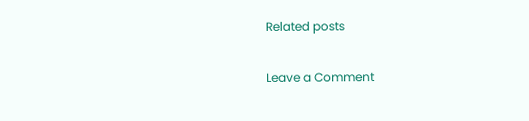Related posts

Leave a Comment